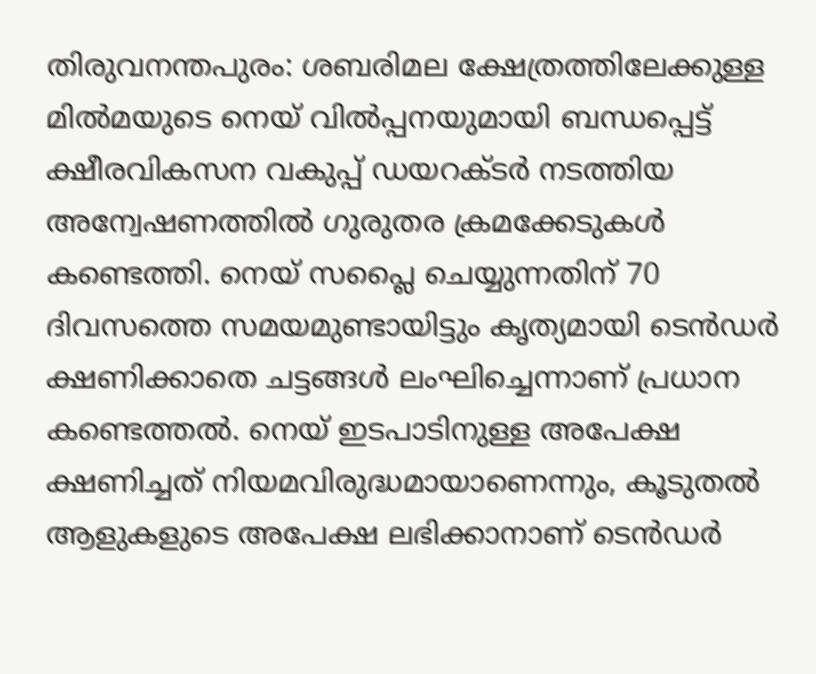തിരുവനന്തപുരം: ശബരിമല ക്ഷേത്രത്തിലേക്കുള്ള മില്‍മയുടെ നെയ് വില്‍പ്പനയുമായി ബന്ധപ്പെട്ട് ക്ഷീരവികസന വകുപ്പ് ഡയറക്ടര്‍ നടത്തിയ അന്വേഷണത്തില്‍ ഗുരുതര ക്രമക്കേടുകള്‍ കണ്ടെത്തി. നെയ് സപ്ലൈ ചെയ്യുന്നതിന് 70 ദിവസത്തെ സമയമുണ്ടായിട്ടും കൃത്യമായി ടെന്‍ഡര്‍ ക്ഷണിക്കാതെ ചട്ടങ്ങള്‍ ലംഘിച്ചെന്നാണ് പ്രധാന കണ്ടെത്തല്‍. നെയ് ഇടപാടിനുള്ള അപേക്ഷ ക്ഷണിച്ചത് നിയമവിരുദ്ധമായാണെന്നും, കൂടുതല്‍ ആളുകളുടെ അപേക്ഷ ലഭിക്കാനാണ് ടെന്‍ഡര്‍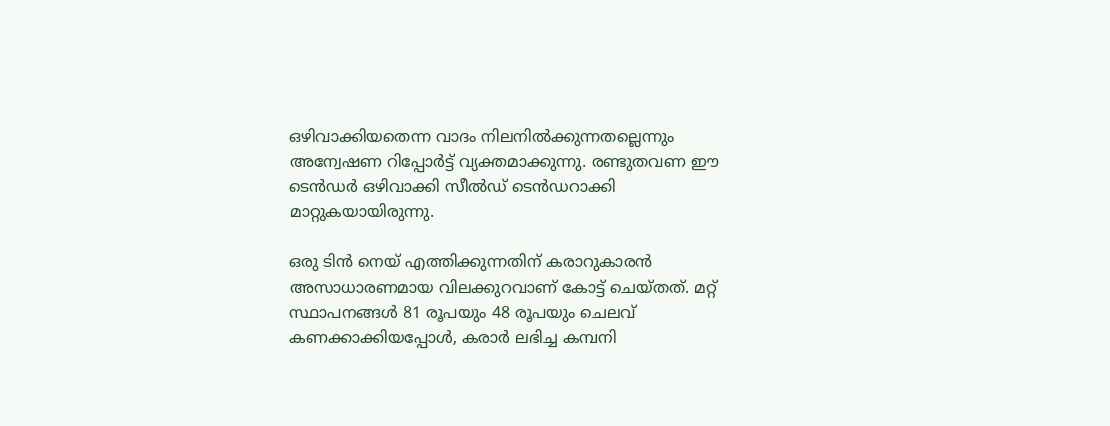ഒഴിവാക്കിയതെന്ന വാദം നിലനില്‍ക്കുന്നതല്ലെന്നും അന്വേഷണ റിപ്പോര്‍ട്ട് വ്യക്തമാക്കുന്നു. രണ്ടുതവണ ഈ ടെന്‍ഡര്‍ ഒഴിവാക്കി സീല്‍ഡ് ടെന്‍ഡറാക്കി മാറ്റുകയായിരുന്നു.

ഒരു ടിന്‍ നെയ് എത്തിക്കുന്നതിന് കരാറുകാരന്‍ അസാധാരണമായ വിലക്കുറവാണ് കോട്ട് ചെയ്തത്. മറ്റ് സ്ഥാപനങ്ങള്‍ 81 രൂപയും 48 രൂപയും ചെലവ് കണക്കാക്കിയപ്പോള്‍, കരാര്‍ ലഭിച്ച കമ്പനി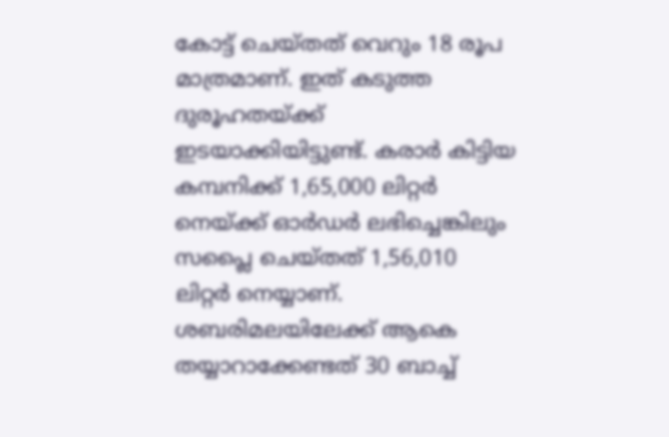കോട്ട് ചെയ്തത് വെറും 18 രൂപ മാത്രമാണ്. ഇത് കടുത്ത ദുരൂഹതയ്ക്ക് ഇടയാക്കിയിട്ടുണ്ട്. കരാര്‍ കിട്ടിയ കമ്പനിക്ക് 1,65,000 ലിറ്റര്‍ നെയ്ക്ക് ഓര്‍ഡര്‍ ലഭിച്ചെങ്കിലും സപ്ലൈ ചെയ്തത് 1,56,010 ലിറ്റര്‍ നെയ്യാണ്. ശബരിമലയിലേക്ക് ആകെ തയ്യാറാക്കേണ്ടത് 30 ബാച്ച്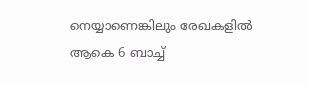നെയ്യാണെങ്കിലും രേഖകളില്‍ ആകെ 6 ബാച്ച്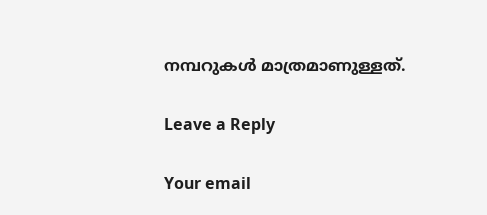നമ്പറുകള്‍ മാത്രമാണുള്ളത്.

Leave a Reply

Your email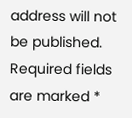address will not be published. Required fields are marked *